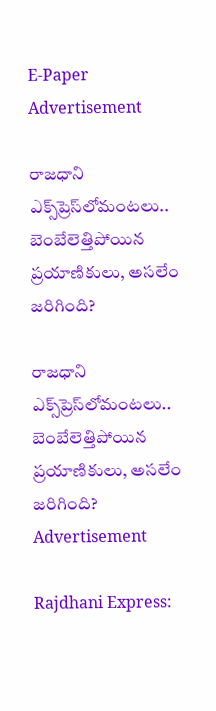E-Paper
Advertisement

రాజధాని ఎక్స్‌ప్రెస్‌లోమంటలు.. బెంబేలెత్తిపోయిన ప్రయాణికులు, అసలేం జరిగింది?

రాజధాని ఎక్స్‌ప్రెస్‌లోమంటలు.. బెంబేలెత్తిపోయిన ప్రయాణికులు, అసలేం జరిగింది?
Advertisement

Rajdhani Express: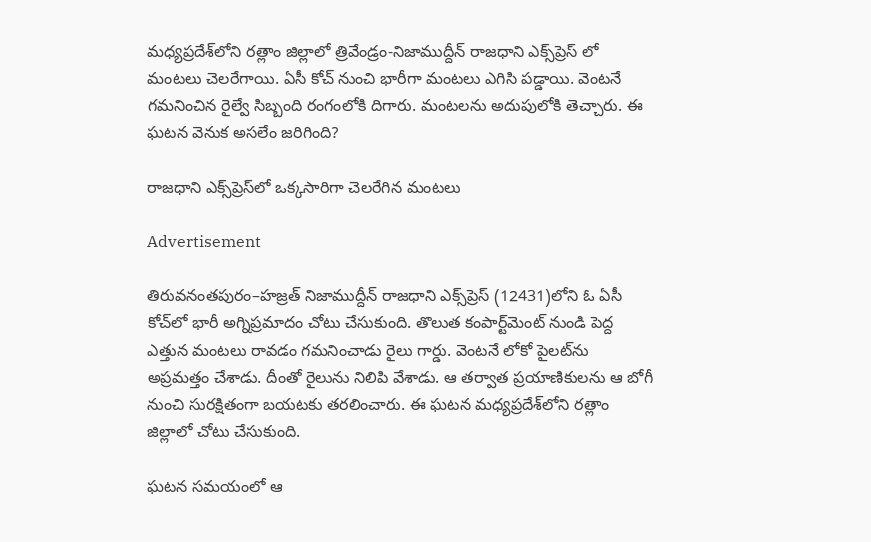మధ్యప్రదేశ్‌లోని రత్లాం జిల్లాలో త్రివేండ్రం-నిజాముద్దీన్‌ రాజధాని ఎక్స్‌ప్రెస్‌ లో మంటలు చెలరేగాయి. ఏసీ కోచ్‌ నుంచి భారీగా మంటలు ఎగిసి పడ్డాయి. వెంటనే గమనించిన రైల్వే సిబ్బంది రంగంలోకి దిగారు. మంటలను అదుపులోకి తెచ్చారు. ఈ ఘటన వెనుక అసలేం జరిగింది?

రాజధాని ఎక్స్‌ప్రెస్‌లో ఒక్కసారిగా చెలరేగిన మంటలు

Advertisement

తిరువనంతపురం–హజ్రత్ నిజాముద్దీన్ రాజధాని ఎక్స్‌ప్రెస్ (12431)లోని ఓ ఏసీ కోచ్‌లో భారీ అగ్నిప్రమాదం చోటు చేసుకుంది. తొలుత కంపార్ట్‌మెంట్ నుండి పెద్ద ఎత్తున మంటలు రావడం గమనించాడు రైలు గార్డు. వెంటనే లోకో పైలట్‌ను అప్రమత్తం చేశాడు. దీంతో రైలును నిలిపి వేశాడు. ఆ తర్వాత ప్రయాణికులను ఆ బోగీ నుంచి సురక్షితంగా బయటకు తరలించారు. ఈ ఘటన మధ్యప్రదేశ్‌లోని రత్లాం జిల్లాలో చోటు చేసుకుంది.

ఘటన సమయంలో ఆ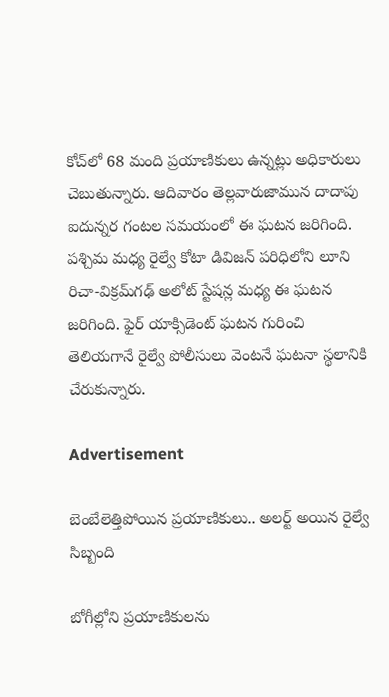కోచ్‌లో 68 మంది ప్రయాణికులు ఉన్నట్లు అధికారులు చెబుతున్నారు. ఆదివారం తెల్లవారుజామున దాదాపు ఐదున్నర గంటల సమయంలో ఈ ఘటన జరిగింది. పశ్చిమ మధ్య రైల్వే కోటా డివిజన్ పరిధిలోని లూని రిచా-విక్రమ్‌గఢ్ అలోట్ స్టేషన్ల మధ్య ఈ ఘటన జరిగింది. ఫైర్ యాక్సిడెంట్ ఘటన గురించి తెలియగానే రైల్వే పోలీసులు వెంటనే ఘటనా స్థలానికి చేరుకున్నారు.

Advertisement

బెంబేలెత్తిపోయిన ప్రయాణికులు.. అలర్ట్ అయిన రైల్వే సిబ్బంది

బోగీల్లోని ప్రయాణికులను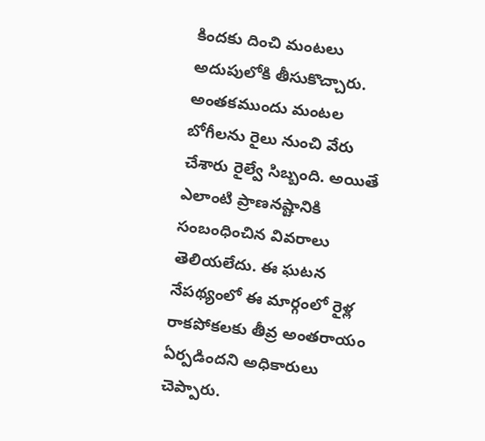కిందకు దించి మంటలు అదుపులోకి తీసుకొచ్చారు. అంతకముందు మంటల బోగీలను రైలు నుంచి వేరు చేశారు రైల్వే సిబ్బంది. అయితే ఎలాంటి ప్రాణనష్టానికి సంబంధించిన వివరాలు తెలియలేదు. ఈ ఘటన నేపథ్యంలో ఈ మార్గంలో రైళ్ల రాకపోకలకు తీవ్ర అంతరాయం ఏర్పడిందని అధికారులు చెప్పారు.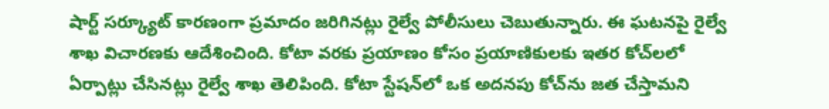షార్ట్‌ సర్క్యూట్‌ కారణంగా ప్రమాదం జరిగినట్లు రైల్వే పోలీసులు చెబుతున్నారు. ఈ ఘటనపై రైల్వే శాఖ విచారణకు ఆదేశించింది. కోటా వరకు ప్రయాణం కోసం ప్రయాణికులకు ఇతర కోచ్‌లలో ఏర్పాట్లు చేసినట్లు రైల్వే శాఖ తెలిపింది. కోటా స్టేషన్‌లో ఒక అదనపు కోచ్‌ను జత చేస్తామని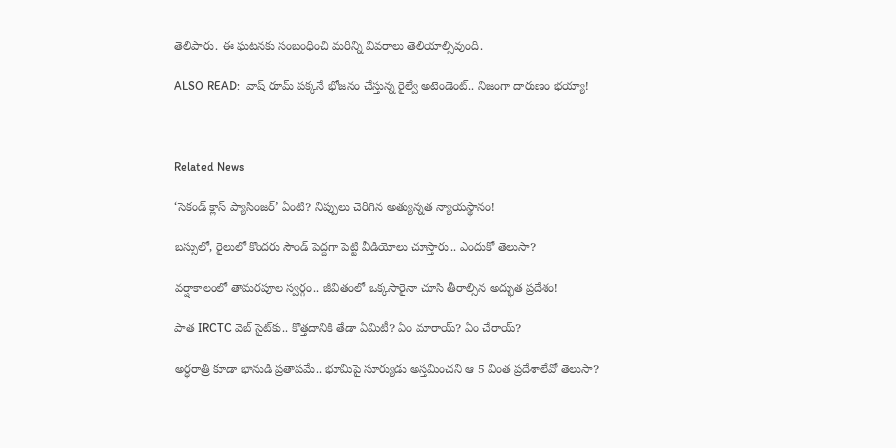తెలిపారు. ఈ ఘటనకు సంబంధించి మరిన్ని వివరాలు తెలియాల్సివుంది.

ALSO READ:  వాష్‌ రూమ్ పక్కనే భోజనం చేస్తున్న రైల్వే అటెండెంట్.. నిజంగా దారుణం భయ్యా!



Related News

‘సెకండ్ క్లాస్ ప్యాసింజర్’ ఏంటి? నిప్పులు చెరిగిన అత్యున్నత న్యాయస్థానం!

బస్సులో, రైలులో కొందరు సౌండ్ పెద్దగా పెట్టి వీడియోలు చూస్తారు.. ఎందుకో తెలుసా?

వర్షాకాలంలో తామరపూల స్వర్గం.. జీవితంలో ఒక్కసారైనా చూసి తీరాల్సిన అద్భుత ప్రదేశం!

పాత IRCTC వెబ్ సైట్‌కు.. కొత్తదానికి తేడా ఏమిటీ? ఏం మారాయ్? ఏం చేరాయ్?

అర్ధరాత్రి కూడా భానుడి ప్రతాపమే.. భూమిపై సూర్యుడు అస్తమించని ఆ 5 వింత ప్రదేశాలేవో తెలుసా?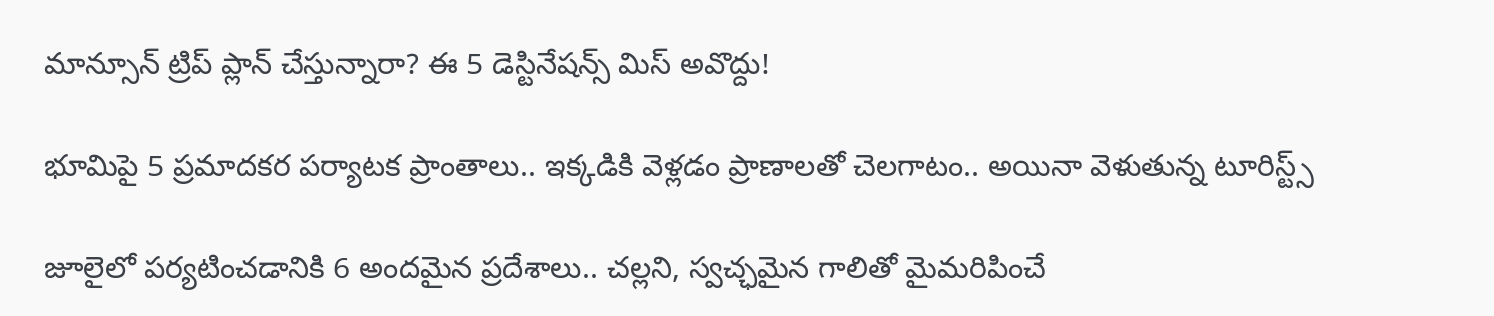మాన్సూన్ ట్రిప్ ప్లాన్ చేస్తున్నారా? ఈ 5 డెస్టినేషన్స్ మిస్ అవొద్దు!

భూమిపై 5 ప్రమాదకర పర్యాటక ప్రాంతాలు.. ఇక్కడికి వెళ్లడం ప్రాణాలతో చెలగాటం.. అయినా వెళుతున్న టూరిస్ట్స్

జూలైలో పర్యటించడానికి 6 అందమైన ప్రదేశాలు.. చల్లని, స్వచ్ఛమైన గాలితో మైమరిపించే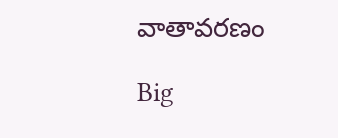వాతావరణం

Big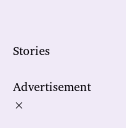Stories

Advertisement
×